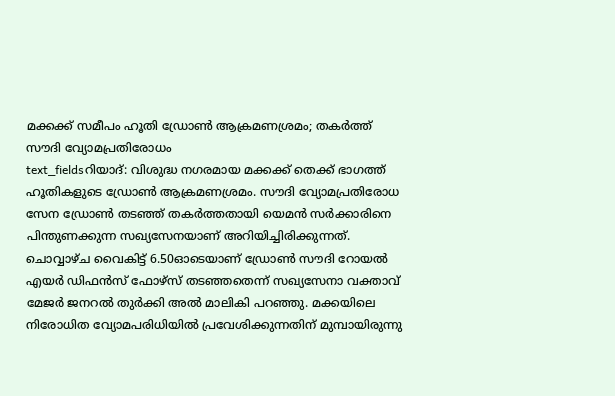മക്കക്ക് സമീപം ഹൂതി ഡ്രോൺ ആക്രമണശ്രമം; തകർത്ത് സൗദി വ്യോമപ്രതിരോധം
text_fieldsറിയാദ്: വിശുദ്ധ നഗരമായ മക്കക്ക് തെക്ക് ഭാഗത്ത് ഹൂതികളുടെ ഡ്രോൺ ആക്രമണശ്രമം. സൗദി വ്യോമപ്രതിരോധ സേന ഡ്രോൺ തടഞ്ഞ് തകർത്തതായി യെമൻ സർക്കാരിനെ പിന്തുണക്കുന്ന സഖ്യസേനയാണ് അറിയിച്ചിരിക്കുന്നത്.
ചൊവ്വാഴ്ച വൈകിട്ട് 6.50ഓടെയാണ് ഡ്രോൺ സൗദി റോയൽ എയർ ഡിഫൻസ് ഫോഴ്സ് തടഞ്ഞതെന്ന് സഖ്യസേനാ വക്താവ് മേജർ ജനറൽ തുർക്കി അൽ മാലികി പറഞ്ഞു. മക്കയിലെ നിരോധിത വ്യോമപരിധിയിൽ പ്രവേശിക്കുന്നതിന് മുമ്പായിരുന്നു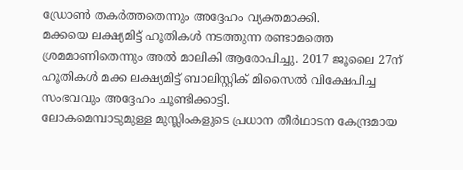ഡ്രോൺ തകർത്തതെന്നും അദ്ദേഹം വ്യക്തമാക്കി.
മക്കയെ ലക്ഷ്യമിട്ട് ഹൂതികൾ നടത്തുന്ന രണ്ടാമത്തെ ശ്രമമാണിതെന്നും അൽ മാലികി ആരോപിച്ചു. 2017 ജൂലൈ 27ന് ഹൂതികൾ മക്ക ലക്ഷ്യമിട്ട് ബാലിസ്റ്റിക് മിസൈൽ വിക്ഷേപിച്ച സംഭവവും അദ്ദേഹം ചൂണ്ടിക്കാട്ടി.
ലോകമെമ്പാടുമുള്ള മുസ്ലിംകളുടെ പ്രധാന തീർഥാടന കേന്ദ്രമായ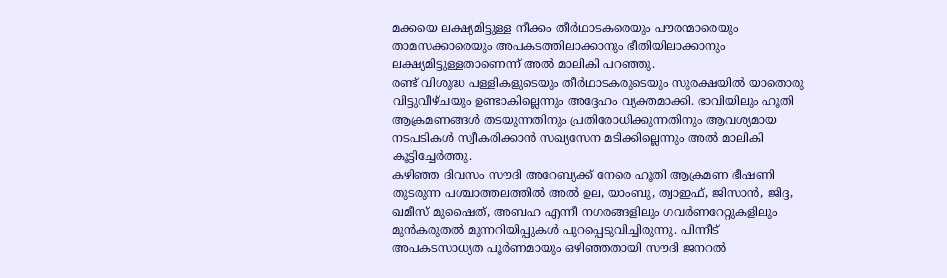മക്കയെ ലക്ഷ്യമിട്ടുള്ള നീക്കം തീർഥാടകരെയും പൗരന്മാരെയും താമസക്കാരെയും അപകടത്തിലാക്കാനും ഭീതിയിലാക്കാനും ലക്ഷ്യമിട്ടുള്ളതാണെന്ന് അൽ മാലികി പറഞ്ഞു.
രണ്ട് വിശുദ്ധ പള്ളികളുടെയും തീർഥാടകരുടെയും സുരക്ഷയിൽ യാതൊരു വിട്ടുവീഴ്ചയും ഉണ്ടാകില്ലെന്നും അദ്ദേഹം വ്യക്തമാക്കി. ഭാവിയിലും ഹൂതി ആക്രമണങ്ങൾ തടയുന്നതിനും പ്രതിരോധിക്കുന്നതിനും ആവശ്യമായ നടപടികൾ സ്വീകരിക്കാൻ സഖ്യസേന മടിക്കില്ലെന്നും അൽ മാലികി കൂട്ടിച്ചേർത്തു.
കഴിഞ്ഞ ദിവസം സൗദി അറേബ്യക്ക് നേരെ ഹൂതി ആക്രമണ ഭീഷണി തുടരുന്ന പശ്ചാത്തലത്തിൽ അൽ ഉല, യാംബു, ത്വാഇഫ്, ജിസാൻ, ജിദ്ദ, ഖമീസ് മുഷൈത്, അബഹ എന്നീ നഗരങ്ങളിലും ഗവർണറേറ്റുകളിലും മുൻകരുതൽ മുന്നറിയിപ്പുകൾ പുറപ്പെടുവിച്ചിരുന്നു. പിന്നീട് അപകടസാധ്യത പൂർണമായും ഒഴിഞ്ഞതായി സൗദി ജനറൽ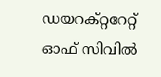ഡയറക്റ്ററേറ്റ് ഓഫ് സിവിൽ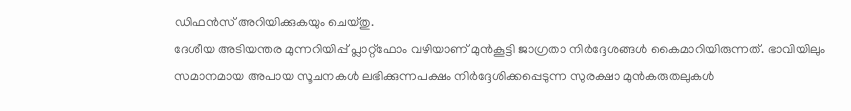ഡിഫൻസ് അറിയിക്കുകയും ചെയ്തു.
ദേശീയ അടിയന്തര മുന്നറിയിപ്പ് പ്ലാറ്റ്ഫോം വഴിയാണ് മുൻകൂട്ടി ജാഗ്രതാ നിർദ്ദേശങ്ങൾ കൈമാറിയിരുന്നത്. ഭാവിയിലും സമാനമായ അപായ സൂചനകൾ ലഭിക്കുന്നപക്ഷം നിർദ്ദേശിക്കപ്പെടുന്ന സുരക്ഷാ മുൻകരുതലുകൾ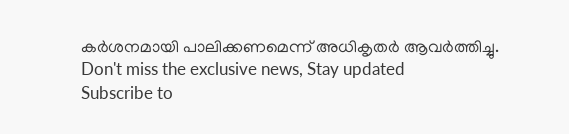കർശനമായി പാലിക്കണമെന്ന് അധികൃതർ ആവർത്തിച്ചു.
Don't miss the exclusive news, Stay updated
Subscribe to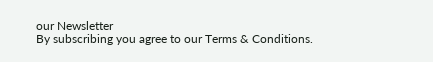our Newsletter
By subscribing you agree to our Terms & Conditions.